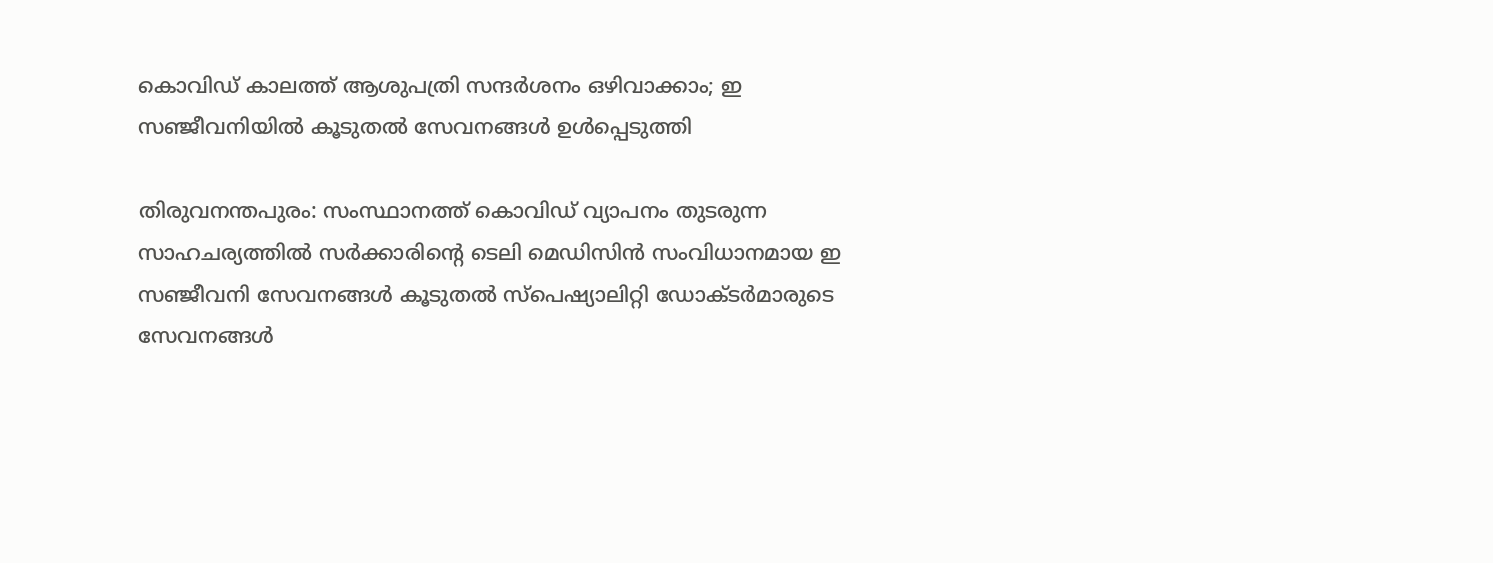കൊവിഡ് കാലത്ത് ആശുപത്രി സന്ദര്‍ശനം ഒഴിവാക്കാം; ഇ സഞ്ജീവനിയിൽ കൂടുതൽ സേവനങ്ങൾ ഉൾപ്പെടുത്തി

തിരുവനന്തപുരം: സംസ്ഥാനത്ത് കൊവിഡ് വ്യാപനം തുടരുന്ന സാഹചര്യത്തില്‍ സര്‍ക്കാരിന്റെ ടെലി മെഡിസിന്‍ സംവിധാനമായ ഇ സഞ്ജീവനി സേവനങ്ങള്‍ കൂടുതല്‍ സ്‌പെഷ്യാലിറ്റി ഡോക്ടര്‍മാരുടെ സേവനങ്ങള്‍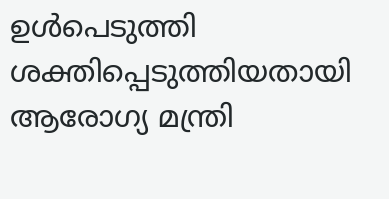ഉള്‍പെടുത്തി ശക്തിപ്പെടുത്തിയതായി ആരോഗ്യ മന്ത്രി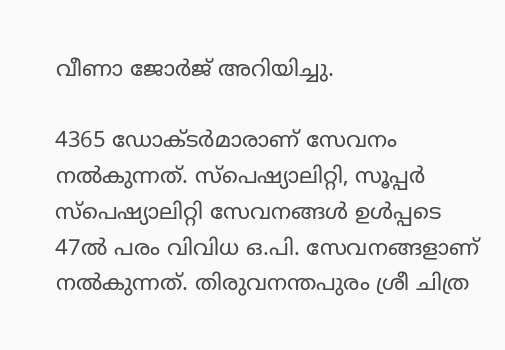വീണാ ജോര്‍ജ് അറിയിച്ചു.

4365 ഡോക്ടര്‍മാരാണ് സേവനം നല്‍കുന്നത്. സ്‌പെഷ്യാലിറ്റി, സൂപ്പര്‍ സ്‌പെഷ്യാലിറ്റി സേവനങ്ങള്‍ ഉള്‍പ്പടെ 47ല്‍ പരം വിവിധ ഒ.പി. സേവനങ്ങളാണ് നല്‍കുന്നത്. തിരുവനന്തപുരം ശ്രീ ചിത്ര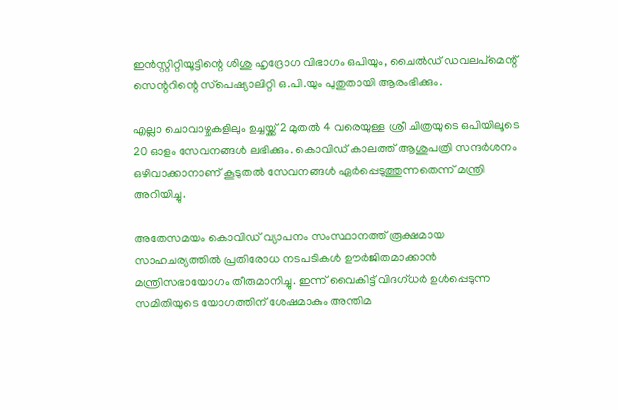ഇന്‍സ്റ്റിറ്റിയൂട്ടിന്റെ ശിശു ഹൃദ്രോഗ വിഭാഗം ഒപിയും, ചൈല്‍ഡ് ഡവലപ്‌മെന്റ് സെന്ററിന്റെ സ്‌പെഷ്യാലിറ്റി ഒ.പി.യും പുതുതായി ആരംഭിക്കും.

എല്ലാ ചൊവാഴ്ചകളിലും ഉച്ചയ്ക്ക് 2 മുതല്‍ 4 വരെയുള്ള ശ്രീ ചിത്രയുടെ ഒപിയിലൂടെ 20 ഓളം സേവനങ്ങള്‍ ലഭിക്കും. കൊവിഡ് കാലത്ത് ആശുപത്രി സന്ദര്‍ശനം ഒഴിവാക്കാനാണ് കൂടുതല്‍ സേവനങ്ങള്‍ ഏർപ്പെടുത്തുന്നതെന്ന് മന്ത്രി അറിയിച്ചു.

അതേസമയം കൊവിഡ് വ്യാപനം സംസ്ഥാനത്ത് രൂക്ഷമായ സാഹചര്യത്തില്‍ പ്രതിരോധ നടപടികള്‍ ഊര്‍ജിതമാക്കാന്‍ മന്ത്രിസഭായോഗം തീരുമാനിച്ചു. ഇന്ന് വൈകിട്ട് വിദഗ്ധര്‍ ഉള്‍പ്പെടുന്ന സമിതിയുടെ യോഗത്തിന് ശേഷമാകും അന്തിമ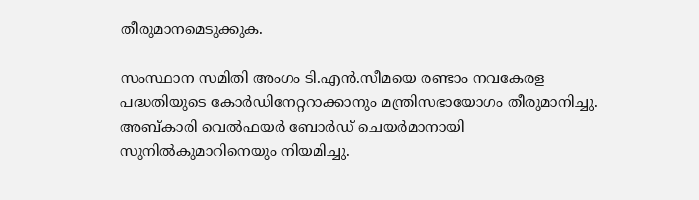തീരുമാനമെടുക്കുക.

സംസ്ഥാന സമിതി അംഗം ടി.എന്‍.സീമയെ രണ്ടാം നവകേരള പദ്ധതിയുടെ കോര്‍ഡിനേറ്ററാക്കാനും മന്ത്രിസഭായോഗം തീരുമാനിച്ചു. അബ്കാരി വെല്‍ഫയര്‍ ബോര്‍ഡ് ചെയര്‍മാനായി സുനില്‍കുമാറിനെയും നിയമിച്ചു.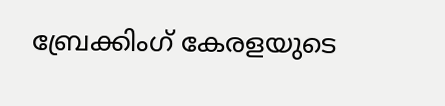ബ്രേക്കിംഗ് കേരളയുടെ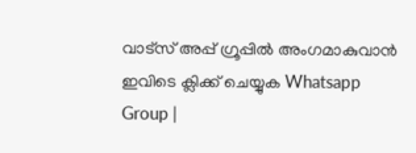വാട്സ് അപ്പ് ഗ്രൂപ്പിൽ അംഗമാകുവാൻ ഇവിടെ ക്ലിക്ക് ചെയ്യുക Whatsapp Group |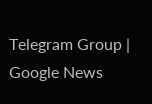Telegram Group | Google News